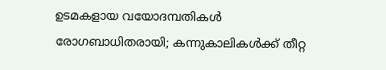ഉടമകളായ വയോദമ്പതികൾ രോഗബാധിതരായി; കന്നുകാലികൾക്ക് തീറ്റ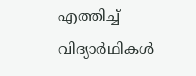എത്തിച്ച് വിദ്യാർഥികൾ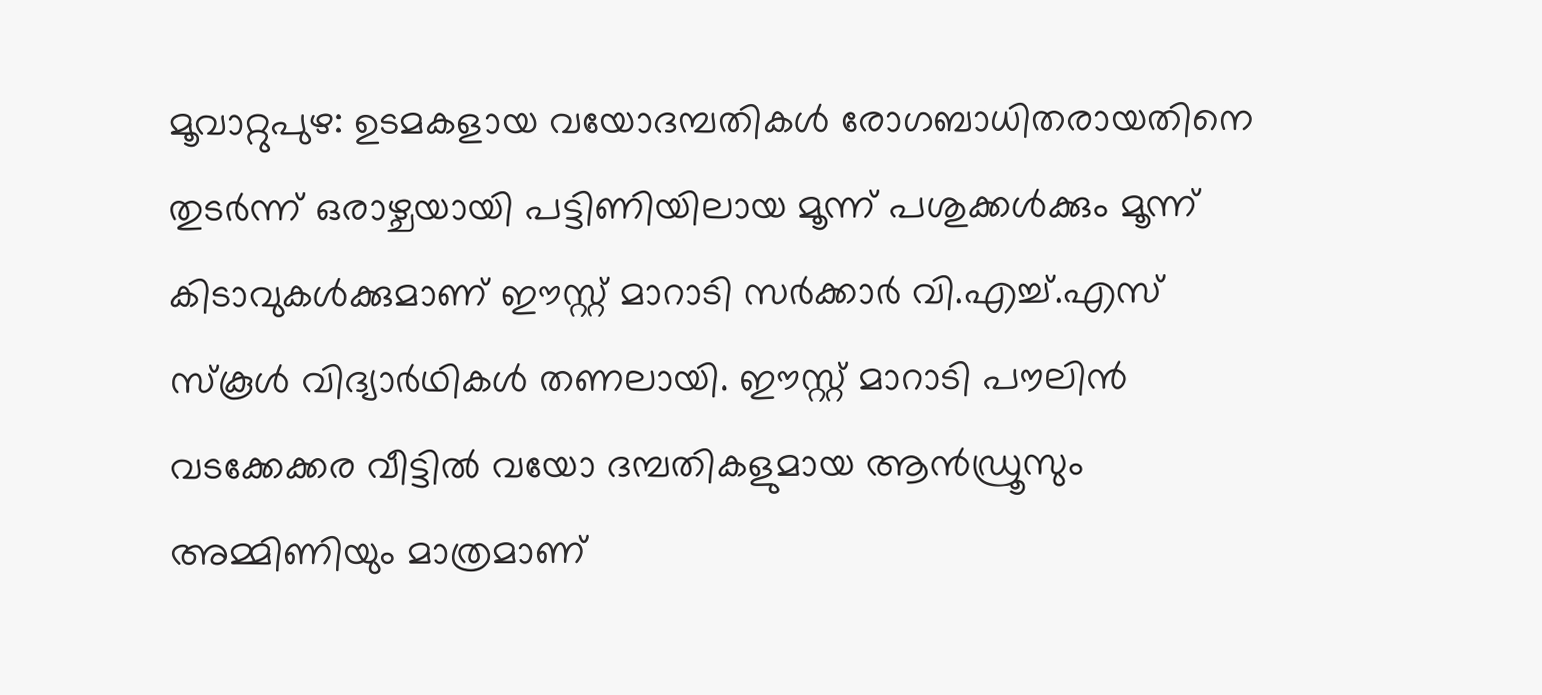മൂവാറ്റുപുഴ: ഉടമകളായ വയോദമ്പതികൾ രോഗബാധിതരായതിനെ തുടർന്ന് ഒരാഴ്ചയായി പട്ടിണിയിലായ മൂന്ന് പശുക്കൾക്കും മൂന്ന് കിടാവുകൾക്കുമാണ് ഈസ്റ്റ് മാറാടി സർക്കാർ വി.എച്ച്.എസ് സ്കൂൾ വിദ്യാർഥികൾ തണലായി. ഈസ്റ്റ് മാറാടി പൗലിൻ വടക്കേക്കര വീട്ടിൽ വയോ ദമ്പതികളുമായ ആൻഡ്രൂസും അമ്മിണിയും മാത്രമാണ്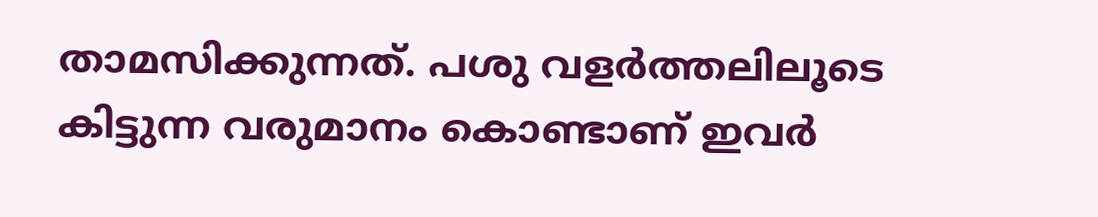താമസിക്കുന്നത്. പശു വളർത്തലിലൂടെ കിട്ടുന്ന വരുമാനം കൊണ്ടാണ് ഇവർ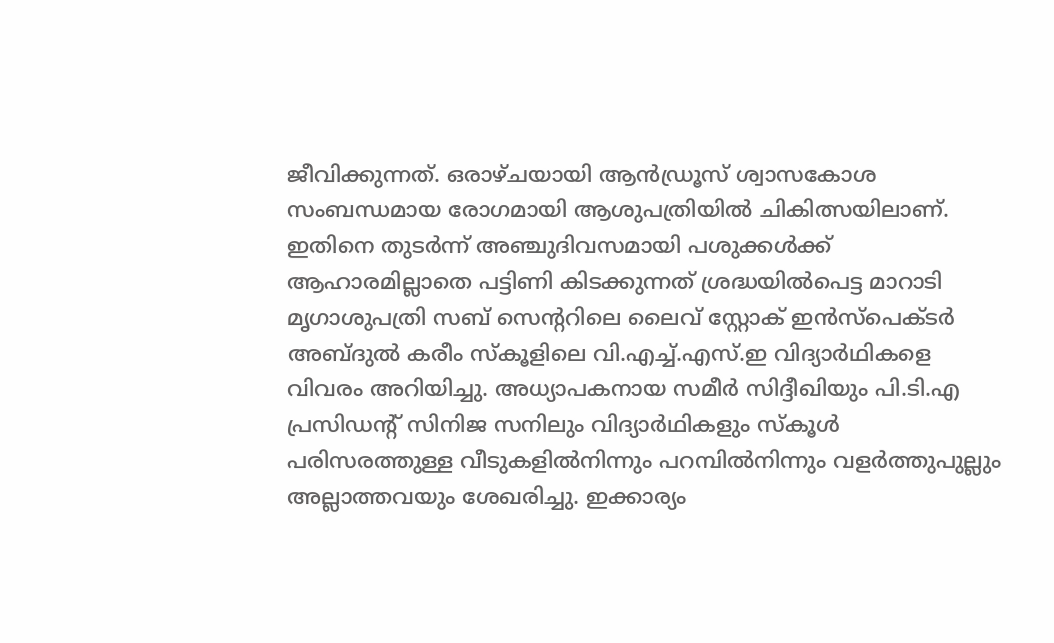ജീവിക്കുന്നത്. ഒരാഴ്ചയായി ആൻഡ്രൂസ് ശ്വാസകോശ സംബന്ധമായ രോഗമായി ആശുപത്രിയിൽ ചികിത്സയിലാണ്. ഇതിനെ തുടർന്ന് അഞ്ചുദിവസമായി പശുക്കൾക്ക് ആഹാരമില്ലാതെ പട്ടിണി കിടക്കുന്നത് ശ്രദ്ധയിൽപെട്ട മാറാടി മൃഗാശുപത്രി സബ് സെന്‍ററിലെ ലൈവ് സ്റ്റോക് ഇൻസ്പെക്ടർ അബ്ദുൽ കരീം സ്കൂളിലെ വി.എച്ച്.എസ്.ഇ വിദ്യാർഥികളെ വിവരം അറിയിച്ചു. അധ്യാപകനായ സമീർ സിദ്ദീഖിയും പി.ടി.എ പ്രസിഡന്‍റ് സിനിജ സനിലും വിദ്യാർഥികളും സ്കൂൾ പരിസരത്തുള്ള വീടുകളിൽനിന്നും പറമ്പിൽനിന്നും വളർത്തുപുല്ലും അല്ലാത്തവയും ശേഖരിച്ചു. ഇക്കാര്യം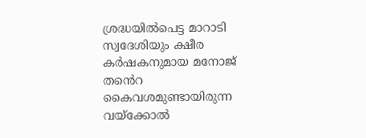ശ്രദ്ധയിൽപെട്ട മാറാടി സ്വദേശിയും ക്ഷീര കർഷകനുമായ മനോജ് ത‍ൻെറ കൈവശമുണ്ടായിരുന്ന വയ്ക്കോൽ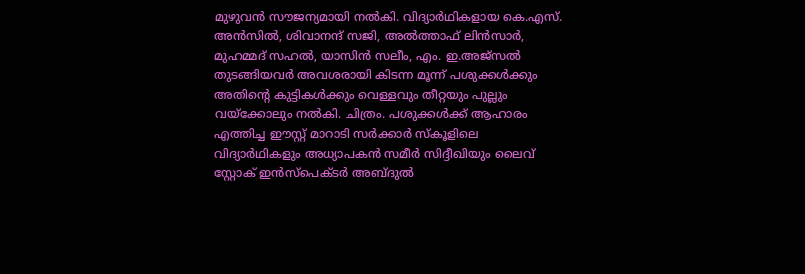മുഴുവൻ സൗജന്യമായി നൽകി. വിദ്യാർഥികളായ കെ.എസ്. അൻസിൽ, ശിവാനന്ദ് സജി, അൽത്താഫ് ലിൻസാർ, മുഹമ്മദ് സഹൽ, യാസിൻ സലീം, എം. ഇ.അജ്സൽ തുടങ്ങിയവർ അവശരായി കിടന്ന മൂന്ന് പശുക്കൾക്കും അതിന്റെ കുട്ടികൾക്കും വെള്ളവും തീറ്റയും പുല്ലും വയ്ക്കോലും നൽകി. ചിത്രം. പശുക്കൾക്ക് ആഹാരം എത്തിച്ച ഈസ്റ്റ് മാറാടി സർക്കാർ സ്കൂളിലെ വിദ്യാർഥികളും അധ്യാപകൻ സമീർ സിദ്ദീഖിയും ലൈവ് സ്റ്റോക് ഇൻസ്പെക്ടർ അബ്ദുൽ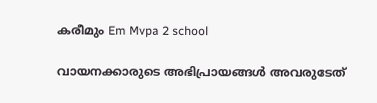കരീമും Em Mvpa 2 school

വായനക്കാരുടെ അഭിപ്രായങ്ങള്‍ അവരുടേത്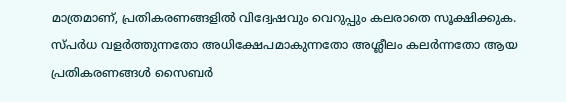മാത്രമാണ്, പ്രതികരണങ്ങളിൽ വിദ്വേഷവും വെറുപ്പും കലരാതെ സൂക്ഷിക്കുക. സ്പർധ വളർത്തുന്നതോ അധിക്ഷേപമാകുന്നതോ അശ്ലീലം കലർന്നതോ ആയ പ്രതികരണങ്ങൾ സൈബർ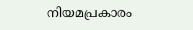നിയമപ്രകാരം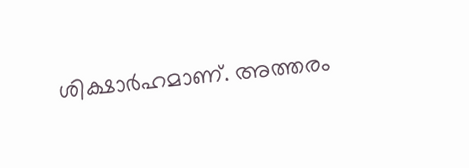ശിക്ഷാർഹമാണ്. അത്തരം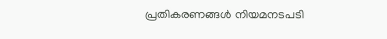പ്രതികരണങ്ങൾ നിയമനടപടി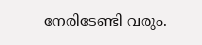നേരിടേണ്ടി വരും.